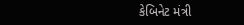કેબિનેટ મંત્રી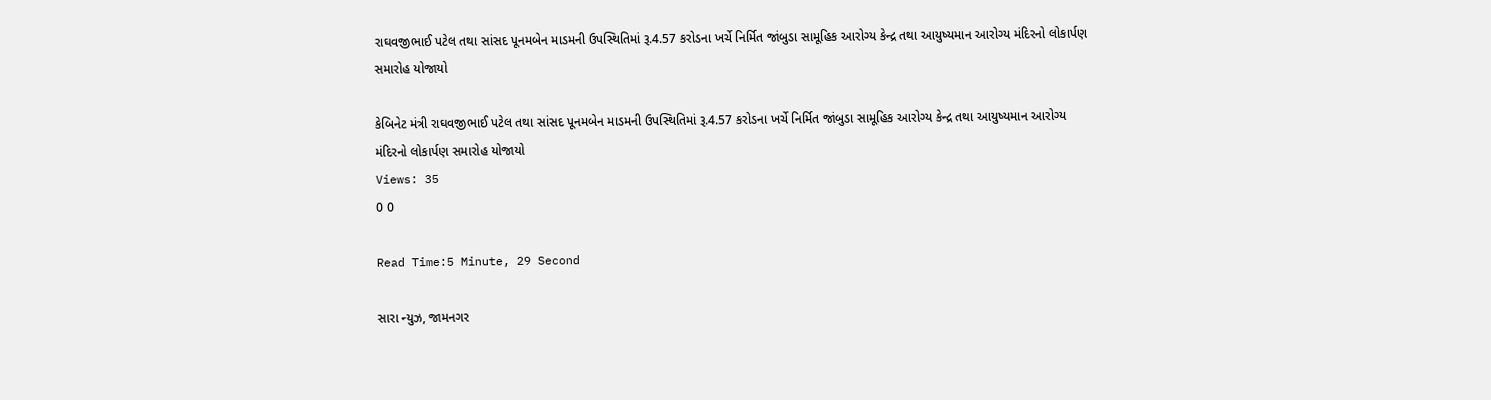રાઘવજીભાઈ પટેલ તથા સાંસદ પૂનમબેન માડમની ઉપસ્થિતિમાં રૂ.4.57 કરોડના ખર્ચે નિર્મિત જાંબુડા સામૂહિક આરોગ્ય કેન્દ્ર તથા આયુષ્યમાન આરોગ્ય મંદિરનો લોકાર્પણ સમારોહ યોજાયો

કેબિનેટ મંત્રી રાઘવજીભાઈ પટેલ તથા સાંસદ પૂનમબેન માડમની ઉપસ્થિતિમાં રૂ.4.57 કરોડના ખર્ચે નિર્મિત જાંબુડા સામૂહિક આરોગ્ય કેન્દ્ર તથા આયુષ્યમાન આરોગ્ય મંદિરનો લોકાર્પણ સમારોહ યોજાયો
Views: 35
0 0

Read Time:5 Minute, 29 Second

સારા ન્યુઝ, જામનગર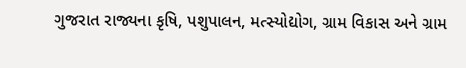ગુજરાત રાજ્યના કૃષિ, પશુપાલન, મત્સ્યોદ્યોગ, ગ્રામ વિકાસ અને ગ્રામ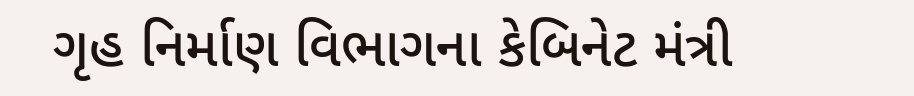ગૃહ નિર્માણ વિભાગના કેબિનેટ મંત્રી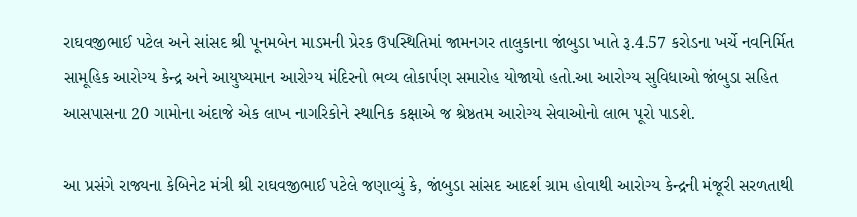રાઘવજીભાઈ પટેલ અને સાંસદ શ્રી પૂનમબેન માડમની પ્રેરક ઉપસ્થિતિમાં જામનગર તાલુકાના જાંબુડા ખાતે રૂ.4.57 કરોડના ખર્ચે નવનિર્મિત સામૂહિક આરોગ્ય કેન્દ્ર અને આયુષ્યમાન આરોગ્ય મંદિરનો ભવ્ય લોકાર્પણ સમારોહ યોજાયો હતો.આ આરોગ્ય સુવિધાઓ જાંબુડા સહિત આસપાસના 20 ગામોના અંદાજે એક લાખ નાગરિકોને સ્થાનિક કક્ષાએ જ શ્રેષ્ઠતમ આરોગ્ય સેવાઓનો લાભ પૂરો પાડશે.

આ પ્રસંગે રાજ્યના કેબિનેટ મંત્રી શ્રી રાઘવજીભાઈ પટેલે જણાવ્યું કે, જાંબુડા સાંસદ આદર્શ ગ્રામ હોવાથી આરોગ્ય કેન્દ્રની મંજૂરી સરળતાથી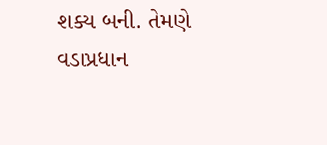શક્ય બની. તેમણે વડાપ્રધાન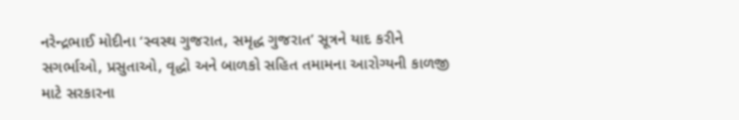નરેન્દ્રભાઈ મોદીના ‘સ્વસ્થ ગુજરાત, સમૃદ્ધ ગુજરાત’ સૂત્રને યાદ કરીને સગર્ભાઓ, પ્રસુતાઓ, વૃદ્ધો અને બાળકો સહિત તમામના આરોગ્યની કાળજી માટે સરકારના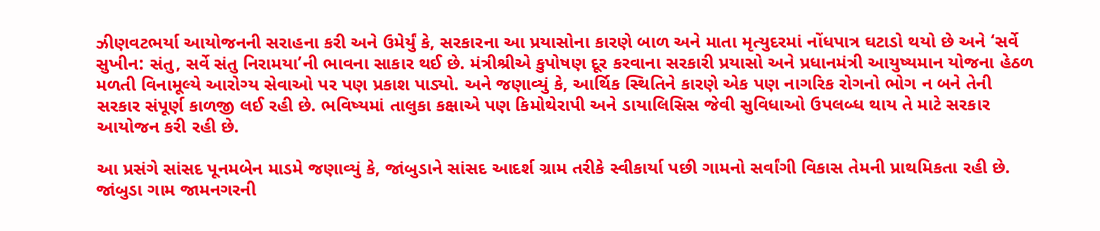ઝીણવટભર્યા આયોજનની સરાહના કરી અને ઉમેર્યું કે, સરકારના આ પ્રયાસોના કારણે બાળ અને માતા મૃત્યુદરમાં નોંધપાત્ર ઘટાડો થયો છે અને ‘સર્વે સુખીન: સંતુ, સર્વે સંતુ નિરામયા’ની ભાવના સાકાર થઈ છે. મંત્રીશ્રીએ કુપોષણ દૂર કરવાના સરકારી પ્રયાસો અને પ્રધાનમંત્રી આયુષ્યમાન યોજના હેઠળ મળતી વિનામૂલ્યે આરોગ્ય સેવાઓ પર પણ પ્રકાશ પાડ્યો. અને જણાવ્યું કે, આર્થિક સ્થિતિને કારણે એક પણ નાગરિક રોગનો ભોગ ન બને તેની સરકાર સંપૂર્ણ કાળજી લઈ રહી છે. ભવિષ્યમાં તાલુકા કક્ષાએ પણ કિમોથેરાપી અને ડાયાલિસિસ જેવી સુવિધાઓ ઉપલબ્ધ થાય તે માટે સરકાર આયોજન કરી રહી છે.

આ પ્રસંગે સાંસદ પૂનમબેન માડમે જણાવ્યું કે, જાંબુડાને સાંસદ આદર્શ ગ્રામ તરીકે સ્વીકાર્યા પછી ગામનો સર્વાંગી વિકાસ તેમની પ્રાથમિકતા રહી છે. જાંબુડા ગામ જામનગરની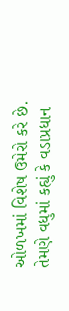ઓળખમાં વિશેષ ઉમેરો કરે છે. તેમણે વધુમાં કહ્યું કે વડાપ્રધાન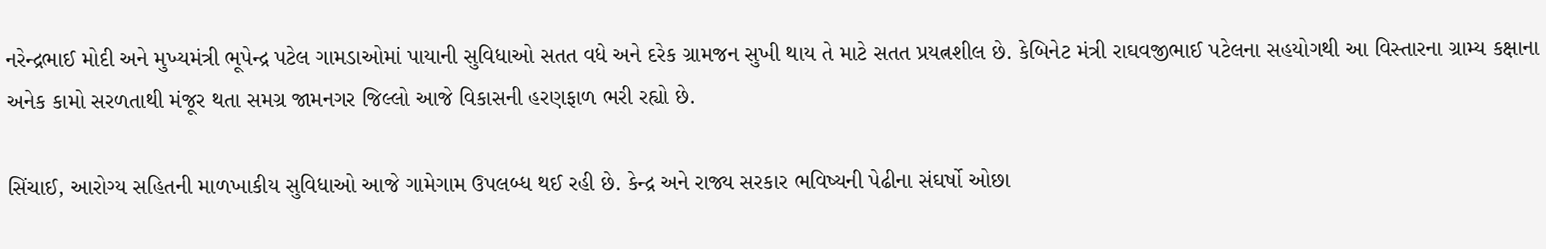નરેન્દ્રભાઈ મોદી અને મુખ્યમંત્રી ભૂપેન્દ્ર પટેલ ગામડાઓમાં પાયાની સુવિધાઓ સતત વધે અને દરેક ગ્રામજન સુખી થાય તે માટે સતત પ્રયત્નશીલ છે. કેબિનેટ મંત્રી રાઘવજીભાઈ પટેલના સહયોગથી આ વિસ્તારના ગ્રામ્ય કક્ષાના અનેક કામો સરળતાથી મંજૂર થતા સમગ્ર જામનગર જિલ્લો આજે વિકાસની હરણફાળ ભરી રહ્યો છે.

સિંચાઈ, આરોગ્ય સહિતની માળખાકીય સુવિધાઓ આજે ગામેગામ ઉપલબ્ધ થઈ રહી છે. કેન્દ્ર અને રાજ્ય સરકાર ભવિષ્યની પેઢીના સંઘર્ષો ઓછા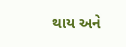થાય અને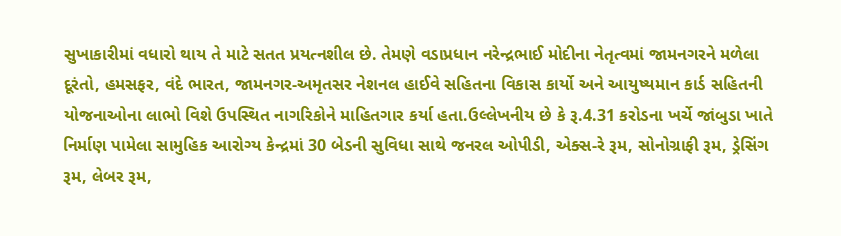સુખાકારીમાં વધારો થાય તે માટે સતત પ્રયત્નશીલ છે. તેમણે વડાપ્રધાન નરેન્દ્રભાઈ મોદીના નેતૃત્વમાં જામનગરને મળેલા દૂરંતો, હમસફર, વંદે ભારત, જામનગર-અમૃતસર નેશનલ હાઈવે સહિતના વિકાસ કાર્યો અને આયુષ્યમાન કાર્ડ સહિતની યોજનાઓના લાભો વિશે ઉપસ્થિત નાગરિકોને માહિતગાર કર્યા હતા.ઉલ્લેખનીય છે કે રૂ.4.31 કરોડના ખર્ચે જાંબુડા ખાતે નિર્માણ પામેલા સામુહિક આરોગ્ય કેન્દ્રમાં 30 બેડની સુવિધા સાથે જનરલ ઓપીડી, એક્સ-રે રૂમ, સોનોગ્રાફી રૂમ, ડ્રેસિંગ રૂમ, લેબર રૂમ,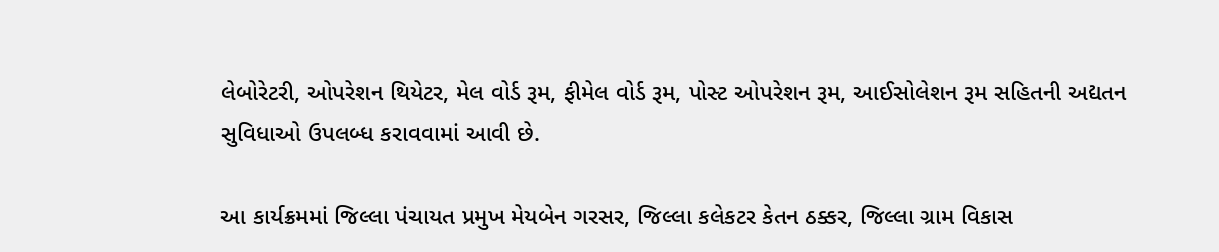લેબોરેટરી, ઓપરેશન થિયેટર, મેલ વોર્ડ રૂમ, ફીમેલ વોર્ડ રૂમ, પોસ્ટ ઓપરેશન રૂમ, આઈસોલેશન રૂમ સહિતની અદ્યતન સુવિધાઓ ઉપલબ્ધ કરાવવામાં આવી છે.

આ કાર્યક્રમમાં જિલ્લા પંચાયત પ્રમુખ મેયબેન ગરસર, જિલ્લા કલેકટર કેતન ઠક્કર, જિલ્લા ગ્રામ વિકાસ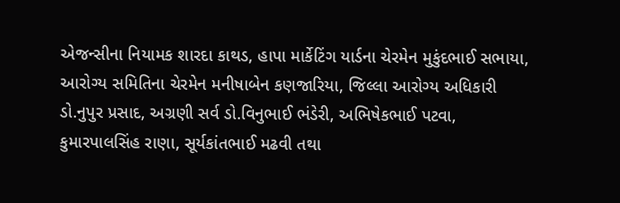એજન્સીના નિયામક શારદા કાથડ, હાપા માર્કેટિંગ યાર્ડના ચેરમેન મુકુંદભાઈ સભાયા, આરોગ્ય સમિતિના ચેરમેન મનીષાબેન કણજારિયા, જિલ્લા આરોગ્ય અધિકારી ડો.નુપુર પ્રસાદ, અગ્રણી સર્વ ડો.વિનુભાઈ ભંડેરી, અભિષેકભાઈ પટવા, કુમારપાલસિંહ રાણા, સૂર્યકાંતભાઈ મઢવી તથા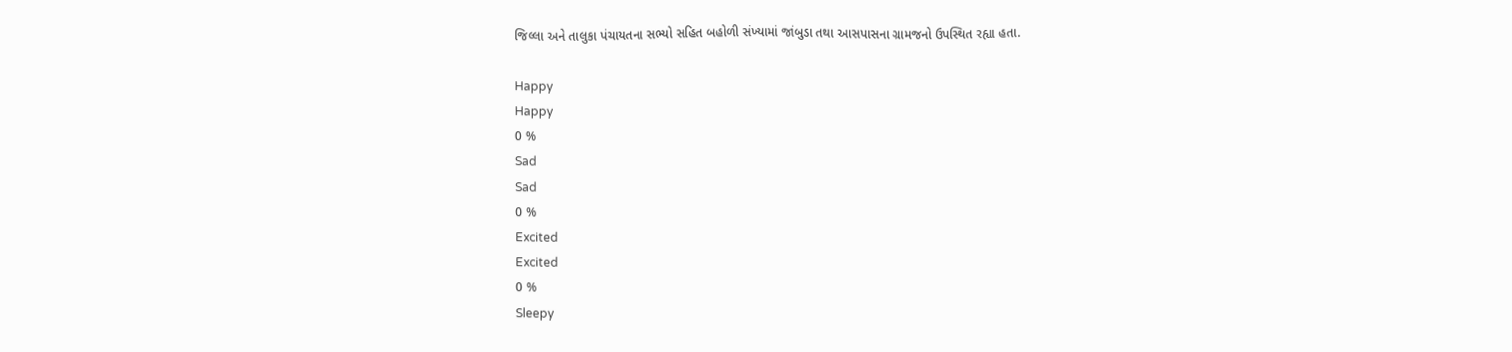જિલ્લા અને તાલુકા પંચાયતના સભ્યો સહિત બહોળી સંખ્યામાં જાંબુડા તથા આસપાસના ગ્રામજનો ઉપસ્થિત રહ્યા હતા.

Happy
Happy
0 %
Sad
Sad
0 %
Excited
Excited
0 %
Sleepy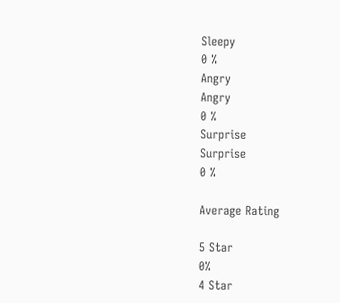Sleepy
0 %
Angry
Angry
0 %
Surprise
Surprise
0 %

Average Rating

5 Star
0%
4 Star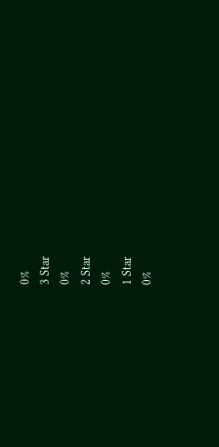0%
3 Star
0%
2 Star
0%
1 Star
0%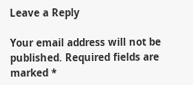Leave a Reply

Your email address will not be published. Required fields are marked *